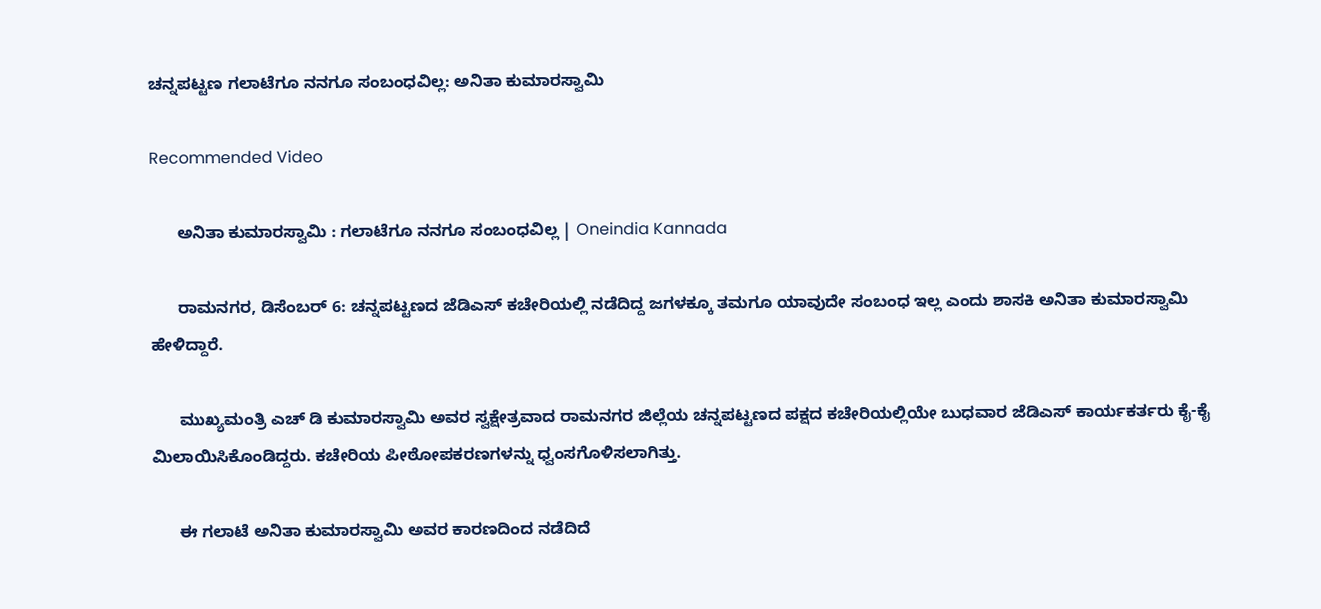ಚನ್ನಪಟ್ಟಣ ಗಲಾಟೆಗೂ ನನಗೂ ಸಂಬಂಧವಿಲ್ಲ: ಅನಿತಾ ಕುಮಾರಸ್ವಾಮಿ

Recommended Video

      ಅನಿತಾ ಕುಮಾರಸ್ವಾಮಿ : ಗಲಾಟೆಗೂ ನನಗೂ ಸಂಬಂಧವಿಲ್ಲ | Oneindia Kannada

      ರಾಮನಗರ, ಡಿಸೆಂಬರ್ 6: ಚನ್ನಪಟ್ಟಣದ ಜೆಡಿಎಸ್ ಕಚೇರಿಯಲ್ಲಿ ನಡೆದಿದ್ದ ಜಗಳಕ್ಕೂ ತಮಗೂ ಯಾವುದೇ ಸಂಬಂಧ ಇಲ್ಲ ಎಂದು ಶಾಸಕಿ ಅನಿತಾ ಕುಮಾರಸ್ವಾಮಿ ಹೇಳಿದ್ದಾರೆ.

      ಮುಖ್ಯಮಂತ್ರಿ ಎಚ್ ಡಿ ಕುಮಾರಸ್ವಾಮಿ ಅವರ ಸ್ವಕ್ಷೇತ್ರವಾದ ರಾಮನಗರ ಜಿಲ್ಲೆಯ ಚನ್ನಪಟ್ಟಣದ ಪಕ್ಷದ ಕಚೇರಿಯಲ್ಲಿಯೇ ಬುಧವಾರ ಜೆಡಿಎಸ್ ಕಾರ್ಯಕರ್ತರು ಕೈ-ಕೈ ಮಿಲಾಯಿಸಿಕೊಂಡಿದ್ದರು. ಕಚೇರಿಯ ಪೀಠೋಪಕರಣಗಳನ್ನು ಧ್ವಂಸಗೊಳಿಸಲಾಗಿತ್ತು.

      ಈ ಗಲಾಟೆ ಅನಿತಾ ಕುಮಾರಸ್ವಾಮಿ ಅವರ ಕಾರಣದಿಂದ ನಡೆದಿದೆ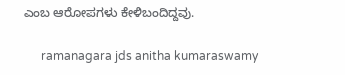ಎಂಬ ಆರೋಪಗಳು ಕೇಳಿಬಂದಿದ್ದವು.

      ramanagara jds anitha kumaraswamy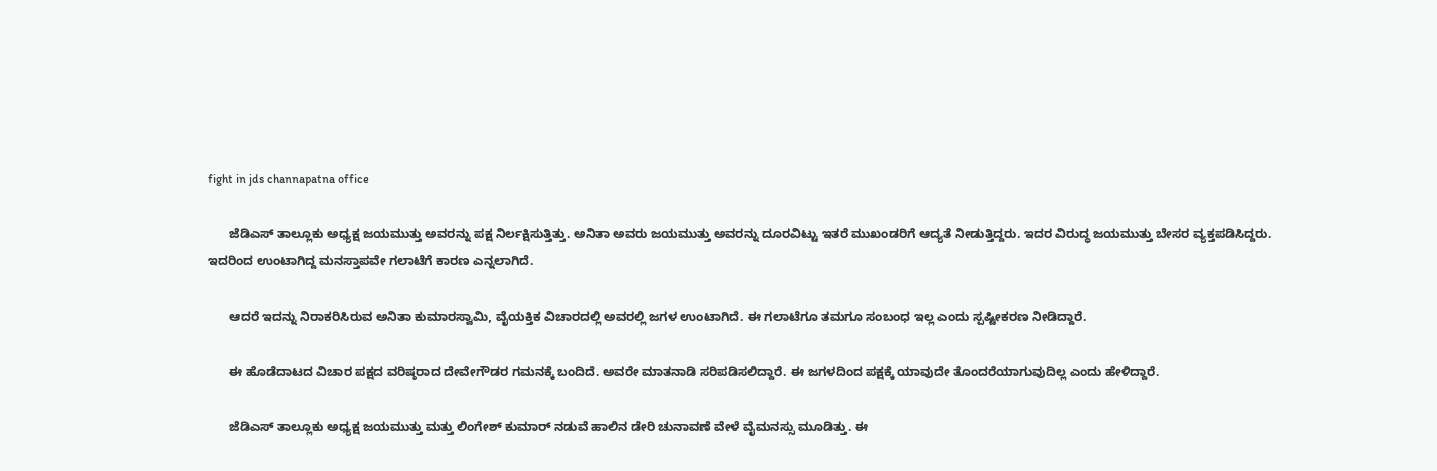fight in jds channapatna office

      ಜೆಡಿಎಸ್ ತಾಲ್ಲೂಕು ಅಧ್ಯಕ್ಷ ಜಯಮುತ್ತು ಅವರನ್ನು ಪಕ್ಷ ನಿರ್ಲಕ್ಷಿಸುತ್ತಿತ್ತು. ಅನಿತಾ ಅವರು ಜಯಮುತ್ತು ಅವರನ್ನು ದೂರವಿಟ್ಟು ಇತರೆ ಮುಖಂಡರಿಗೆ ಆದ್ಯತೆ ನೀಡುತ್ತಿದ್ದರು. ಇದರ ವಿರುದ್ಧ ಜಯಮುತ್ತು ಬೇಸರ ವ್ಯಕ್ತಪಡಿಸಿದ್ದರು. ಇದರಿಂದ ಉಂಟಾಗಿದ್ದ ಮನಸ್ತಾಪವೇ ಗಲಾಟೆಗೆ ಕಾರಣ ಎನ್ನಲಾಗಿದೆ.

      ಆದರೆ ಇದನ್ನು ನಿರಾಕರಿಸಿರುವ ಅನಿತಾ ಕುಮಾರಸ್ವಾಮಿ, ವೈಯಕ್ತಿಕ ವಿಚಾರದಲ್ಲಿ ಅವರಲ್ಲಿ ಜಗಳ ಉಂಟಾಗಿದೆ. ಈ ಗಲಾಟೆಗೂ ತಮಗೂ ಸಂಬಂಧ ಇಲ್ಲ ಎಂದು ಸ್ಪಷ್ಟೀಕರಣ ನೀಡಿದ್ದಾರೆ.

      ಈ ಹೊಡೆದಾಟದ ವಿಚಾರ ಪಕ್ಷದ ವರಿಷ್ಠರಾದ ದೇವೇಗೌಡರ ಗಮನಕ್ಕೆ ಬಂದಿದೆ. ಅವರೇ ಮಾತನಾಡಿ ಸರಿಪಡಿಸಲಿದ್ದಾರೆ. ಈ ಜಗಳದಿಂದ ಪಕ್ಷಕ್ಕೆ ಯಾವುದೇ ತೊಂದರೆಯಾಗುವುದಿಲ್ಲ ಎಂದು ಹೇಳಿದ್ದಾರೆ.

      ಜೆಡಿಎಸ್ ತಾಲ್ಲೂಕು ಅಧ್ಯಕ್ಷ ಜಯಮುತ್ತು ಮತ್ತು ಲಿಂಗೇಶ್ ಕುಮಾರ್ ನಡುವೆ ಹಾಲಿನ ಡೇರಿ ಚುನಾವಣೆ ವೇಳೆ ವೈಮನಸ್ಸು ಮೂಡಿತ್ತು. ಈ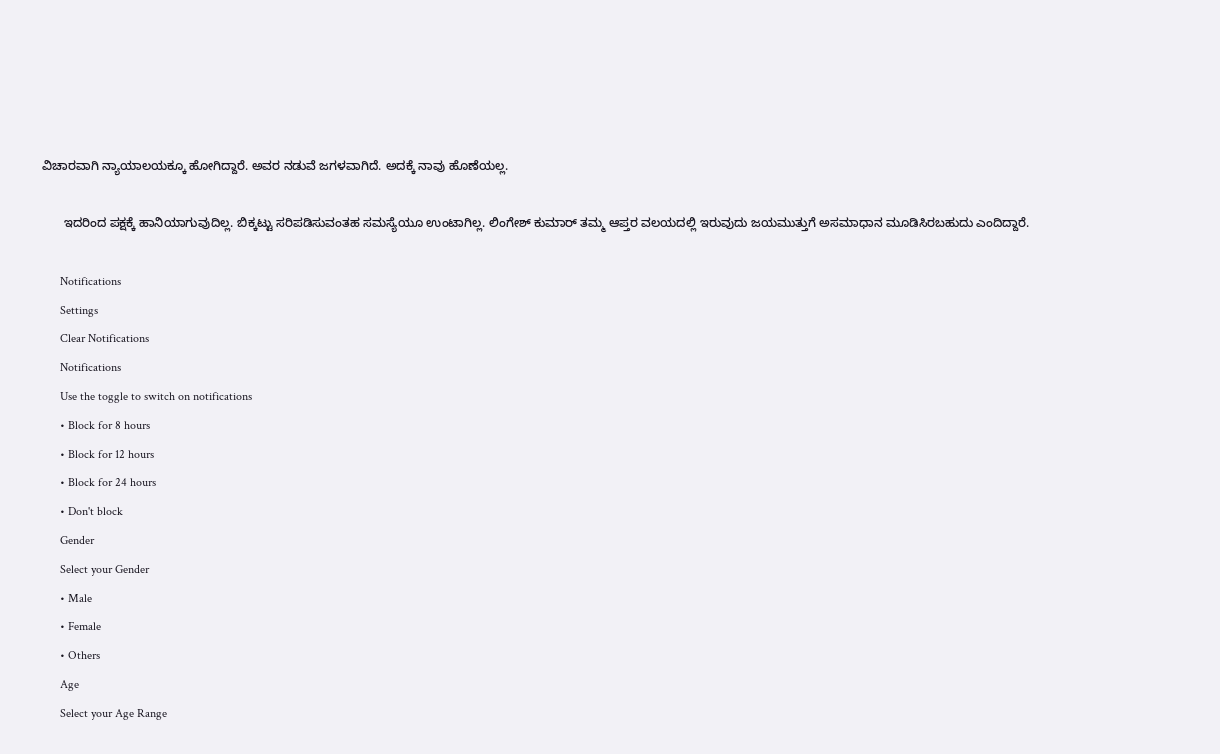ವಿಚಾರವಾಗಿ ನ್ಯಾಯಾಲಯಕ್ಕೂ ಹೋಗಿದ್ದಾರೆ. ಅವರ ನಡುವೆ ಜಗಳವಾಗಿದೆ. ಅದಕ್ಕೆ ನಾವು ಹೊಣೆಯಲ್ಲ.

      ಇದರಿಂದ ಪಕ್ಷಕ್ಕೆ ಹಾನಿಯಾಗುವುದಿಲ್ಲ. ಬಿಕ್ಕಟ್ಟು ಸರಿಪಡಿಸುವಂತಹ ಸಮಸ್ಯೆಯೂ ಉಂಟಾಗಿಲ್ಲ. ಲಿಂಗೇಶ್ ಕುಮಾರ್ ತಮ್ಮ ಆಪ್ತರ ವಲಯದಲ್ಲಿ ಇರುವುದು ಜಯಮುತ್ತುಗೆ ಅಸಮಾಧಾನ ಮೂಡಿಸಿರಬಹುದು ಎಂದಿದ್ದಾರೆ.

      Notifications
      Settings
      Clear Notifications
      Notifications
      Use the toggle to switch on notifications
      • Block for 8 hours
      • Block for 12 hours
      • Block for 24 hours
      • Don't block
      Gender
      Select your Gender
      • Male
      • Female
      • Others
      Age
      Select your Age Range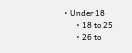• Under 18
      • 18 to 25
      • 26 to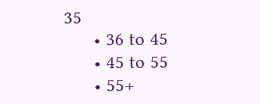35
      • 36 to 45
      • 45 to 55
      • 55+